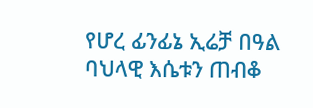የሆረ ፊንፊኔ ኢሬቻ በዓል ባህላዊ እሴቱን ጠብቆ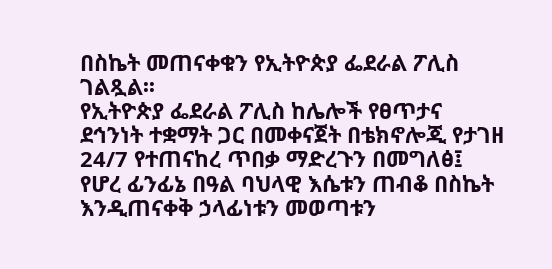በስኬት መጠናቀቁን የኢትዮጵያ ፌደራል ፖሊስ ገልጿል፡፡
የኢትዮጵያ ፌደራል ፖሊስ ከሌሎች የፀጥታና ደኅንነት ተቋማት ጋር በመቀናጀት በቴክኖሎጂ የታገዘ 24/7 የተጠናከረ ጥበቃ ማድረጉን በመግለፅ፤ የሆረ ፊንፊኔ በዓል ባህላዊ እሴቱን ጠብቆ በስኬት እንዲጠናቀቅ ኃላፊነቱን መወጣቱን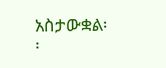አስታውቋል፡፡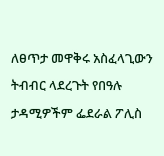ለፀጥታ መዋቅሩ አስፈላጊውን ትብብር ላደረጉት የበዓሉ ታዳሚዎችም ፌደራል ፖሊስ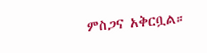ምስጋና አቅርቧል።